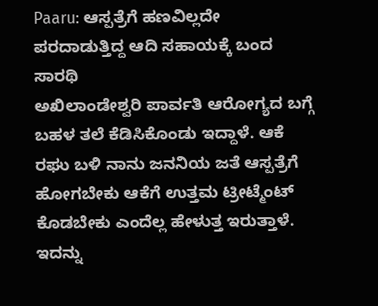Paaru: ಆಸ್ಪತ್ರೆಗೆ ಹಣವಿಲ್ಲದೇ ಪರದಾಡುತ್ತಿದ್ದ ಆದಿ ಸಹಾಯಕ್ಕೆ ಬಂದ ಸಾರಥಿ
ಅಖಿಲಾಂಡೇಶ್ವರಿ ಪಾರ್ವತಿ ಆರೋಗ್ಯದ ಬಗ್ಗೆ ಬಹಳ ತಲೆ ಕೆಡಿಸಿಕೊಂಡು ಇದ್ದಾಳೆ. ಆಕೆ ರಘು ಬಳಿ ನಾನು ಜನನಿಯ ಜತೆ ಆಸ್ಪತ್ರೆಗೆ ಹೋಗಬೇಕು ಆಕೆಗೆ ಉತ್ತಮ ಟ್ರೀಟ್ಮೆಂಟ್ ಕೊಡಬೇಕು ಎಂದೆಲ್ಲ ಹೇಳುತ್ತ ಇರುತ್ತಾಳೆ. ಇದನ್ನು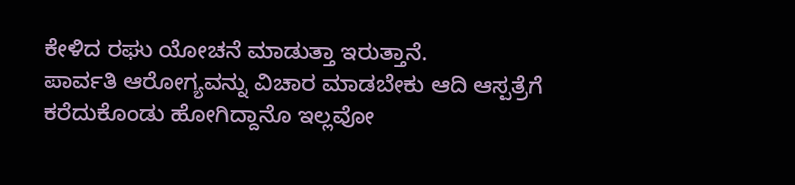ಕೇಳಿದ ರಘು ಯೋಚನೆ ಮಾಡುತ್ತಾ ಇರುತ್ತಾನೆ.
ಪಾರ್ವತಿ ಆರೋಗ್ಯವನ್ನು ವಿಚಾರ ಮಾಡಬೇಕು ಆದಿ ಆಸ್ಪತ್ರೆಗೆ ಕರೆದುಕೊಂಡು ಹೋಗಿದ್ದಾನೊ ಇಲ್ಲವೋ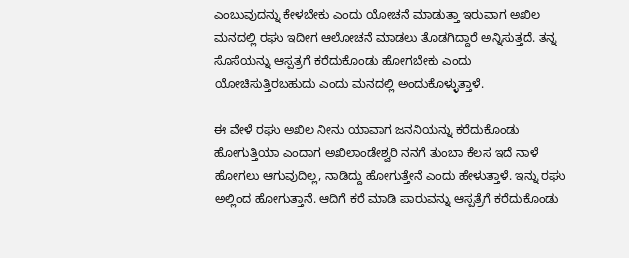ಎಂಬುವುದನ್ನು ಕೇಳಬೇಕು ಎಂದು ಯೋಚನೆ ಮಾಡುತ್ತಾ ಇರುವಾಗ ಅಖಿಲ ಮನದಲ್ಲಿ ರಘು ಇದೀಗ ಆಲೋಚನೆ ಮಾಡಲು ತೊಡಗಿದ್ದಾರೆ ಅನ್ನಿಸುತ್ತದೆ. ತನ್ನ ಸೊಸೆಯನ್ನು ಆಸ್ಪತ್ರಗೆ ಕರೆದುಕೊಂಡು ಹೋಗಬೇಕು ಎಂದು ಯೋಚಿಸುತ್ತಿರಬಹುದು ಎಂದು ಮನದಲ್ಲಿ ಅಂದುಕೊಳ್ಳುತ್ತಾಳೆ.

ಈ ವೇಳೆ ರಘು ಅಖಿಲ ನೀನು ಯಾವಾಗ ಜನನಿಯನ್ನು ಕರೆದುಕೊಂಡು ಹೋಗುತ್ತಿಯಾ ಎಂದಾಗ ಅಖಿಲಾಂಡೇಶ್ವರಿ ನನಗೆ ತುಂಬಾ ಕೆಲಸ ಇದೆ ನಾಳೆ ಹೋಗಲು ಆಗುವುದಿಲ್ಲ, ನಾಡಿದ್ದು ಹೋಗುತ್ತೇನೆ ಎಂದು ಹೇಳುತ್ತಾಳೆ. ಇನ್ನು ರಘು ಅಲ್ಲಿಂದ ಹೋಗುತ್ತಾನೆ. ಆದಿಗೆ ಕರೆ ಮಾಡಿ ಪಾರುವನ್ನು ಆಸ್ಪತ್ರೆಗೆ ಕರೆದುಕೊಂಡು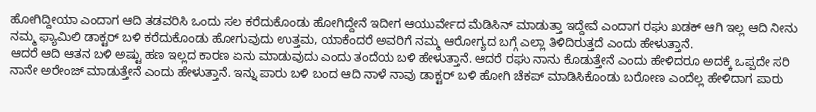ಹೋಗಿದ್ದೀಯಾ ಎಂದಾಗ ಆದಿ ತಡವರಿಸಿ ಒಂದು ಸಲ ಕರೆದುಕೊಂಡು ಹೋಗಿದ್ದೇನೆ ಇದೀಗ ಆಯುರ್ವೇದ ಮೆಡಿಸಿನ್ ಮಾಡುತ್ತಾ ಇದ್ದೇವೆ ಎಂದಾಗ ರಘು ಖಡಕ್ ಆಗಿ ಇಲ್ಲ ಆದಿ ನೀನು ನಮ್ಮ ಫ್ಯಾಮಿಲಿ ಡಾಕ್ಟರ್ ಬಳಿ ಕರೆದುಕೊಂಡು ಹೋಗುವುದು ಉತ್ತಮ, ಯಾಕೆಂದರೆ ಅವರಿಗೆ ನಮ್ಮ ಆರೋಗ್ಯದ ಬಗ್ಗೆ ಎಲ್ಲಾ ತಿಳಿದಿರುತ್ತದೆ ಎಂದು ಹೇಳುತ್ತಾನೆ.
ಆದರೆ ಆದಿ ಆತನ ಬಳಿ ಅಷ್ಟು ಹಣ ಇಲ್ಲದ ಕಾರಣ ಏನು ಮಾಡುವುದು ಎಂದು ತಂದೆಯ ಬಳಿ ಹೇಳುತ್ತಾನೆ. ಆದರೆ ರಘು ನಾನು ಕೊಡುತ್ತೇನೆ ಎಂದು ಹೇಳಿದರೂ ಅದಕ್ಕೆ ಒಪ್ಪದೇ ಸರಿ ನಾನೇ ಅರೇಂಜ್ ಮಾಡುತ್ತೇನೆ ಎಂದು ಹೇಳುತ್ತಾನೆ. ಇನ್ನು ಪಾರು ಬಳಿ ಬಂದ ಆದಿ ನಾಳೆ ನಾವು ಡಾಕ್ಟರ್ ಬಳಿ ಹೋಗಿ ಚೆಕಪ್ ಮಾಡಿಸಿಕೊಂಡು ಬರೋಣ ಎಂದೆಲ್ಲ ಹೇಳಿದಾಗ ಪಾರು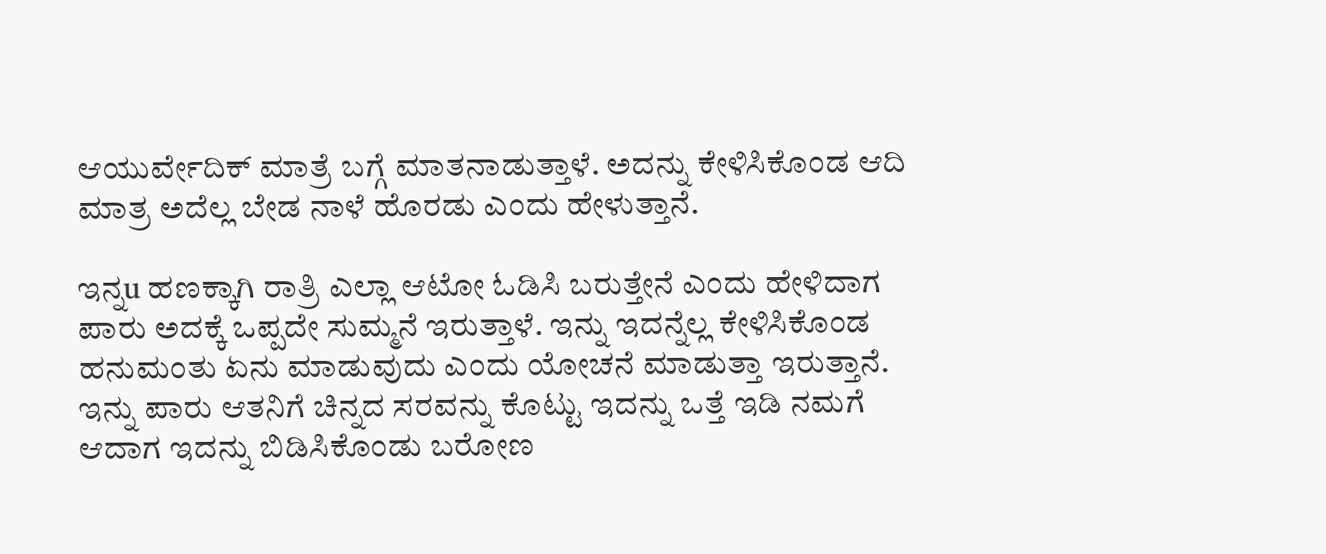ಆಯುರ್ವೇದಿಕ್ ಮಾತ್ರೆ ಬಗ್ಗೆ ಮಾತನಾಡುತ್ತಾಳೆ. ಅದನ್ನು ಕೇಳಿಸಿಕೊಂಡ ಆದಿ ಮಾತ್ರ ಅದೆಲ್ಲ ಬೇಡ ನಾಳೆ ಹೊರಡು ಎಂದು ಹೇಳುತ್ತಾನೆ.

ಇನ್ನu ಹಣಕ್ಕಾಗಿ ರಾತ್ರಿ ಎಲ್ಲಾ ಆಟೋ ಓಡಿಸಿ ಬರುತ್ತೇನೆ ಎಂದು ಹೇಳಿದಾಗ ಪಾರು ಅದಕ್ಕೆ ಒಪ್ಪದೇ ಸುಮ್ಮನೆ ಇರುತ್ತಾಳೆ. ಇನ್ನು ಇದನ್ನೆಲ್ಲ ಕೇಳಿಸಿಕೊಂಡ ಹನುಮಂತು ಏನು ಮಾಡುವುದು ಎಂದು ಯೋಚನೆ ಮಾಡುತ್ತಾ ಇರುತ್ತಾನೆ. ಇನ್ನು ಪಾರು ಆತನಿಗೆ ಚಿನ್ನದ ಸರವನ್ನು ಕೊಟ್ಟು ಇದನ್ನು ಒತ್ತೆ ಇಡಿ ನಮಗೆ ಆದಾಗ ಇದನ್ನು ಬಿಡಿಸಿಕೊಂಡು ಬರೋಣ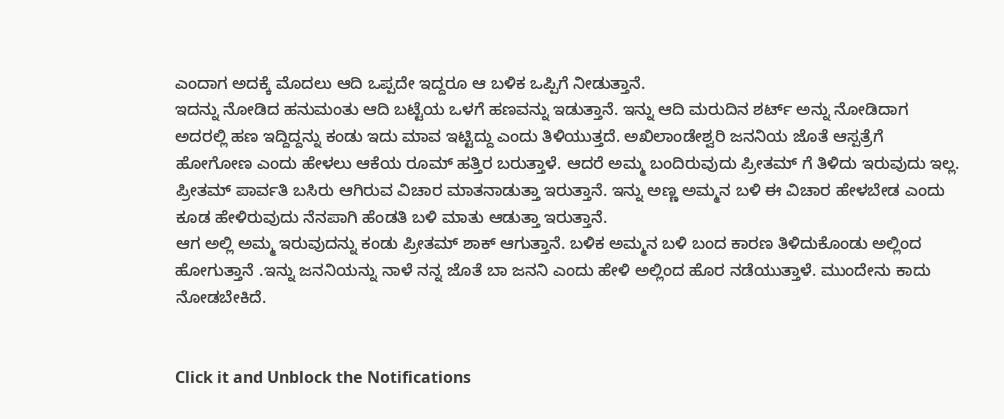ಎಂದಾಗ ಅದಕ್ಕೆ ಮೊದಲು ಆದಿ ಒಪ್ಪದೇ ಇದ್ದರೂ ಆ ಬಳಿಕ ಒಪ್ಪಿಗೆ ನೀಡುತ್ತಾನೆ.
ಇದನ್ನು ನೋಡಿದ ಹನುಮಂತು ಆದಿ ಬಟ್ಟೆಯ ಒಳಗೆ ಹಣವನ್ನು ಇಡುತ್ತಾನೆ. ಇನ್ನು ಆದಿ ಮರುದಿನ ಶರ್ಟ್ ಅನ್ನು ನೋಡಿದಾಗ ಅದರಲ್ಲಿ ಹಣ ಇದ್ದಿದ್ದನ್ನು ಕಂಡು ಇದು ಮಾವ ಇಟ್ಟಿದ್ದು ಎಂದು ತಿಳಿಯುತ್ತದೆ. ಅಖಿಲಾಂಡೇಶ್ವರಿ ಜನನಿಯ ಜೊತೆ ಆಸ್ಪತ್ರೆಗೆ ಹೋಗೋಣ ಎಂದು ಹೇಳಲು ಆಕೆಯ ರೂಮ್ ಹತ್ತಿರ ಬರುತ್ತಾಳೆ. ಆದರೆ ಅಮ್ಮ ಬಂದಿರುವುದು ಪ್ರೀತಮ್ ಗೆ ತಿಳಿದು ಇರುವುದು ಇಲ್ಲ. ಪ್ರೀತಮ್ ಪಾರ್ವತಿ ಬಸಿರು ಆಗಿರುವ ವಿಚಾರ ಮಾತನಾಡುತ್ತಾ ಇರುತ್ತಾನೆ. ಇನ್ನು ಅಣ್ಣ ಅಮ್ಮನ ಬಳಿ ಈ ವಿಚಾರ ಹೇಳಬೇಡ ಎಂದು ಕೂಡ ಹೇಳಿರುವುದು ನೆನಪಾಗಿ ಹೆಂಡತಿ ಬಳಿ ಮಾತು ಆಡುತ್ತಾ ಇರುತ್ತಾನೆ.
ಆಗ ಅಲ್ಲಿ ಅಮ್ಮ ಇರುವುದನ್ನು ಕಂಡು ಪ್ರೀತಮ್ ಶಾಕ್ ಆಗುತ್ತಾನೆ. ಬಳಿಕ ಅಮ್ಮನ ಬಳಿ ಬಂದ ಕಾರಣ ತಿಳಿದುಕೊಂಡು ಅಲ್ಲಿಂದ ಹೋಗುತ್ತಾನೆ .ಇನ್ನು ಜನನಿಯನ್ನು ನಾಳೆ ನನ್ನ ಜೊತೆ ಬಾ ಜನನಿ ಎಂದು ಹೇಳಿ ಅಲ್ಲಿಂದ ಹೊರ ನಡೆಯುತ್ತಾಳೆ. ಮುಂದೇನು ಕಾದು ನೋಡಬೇಕಿದೆ.


Click it and Unblock the Notifications